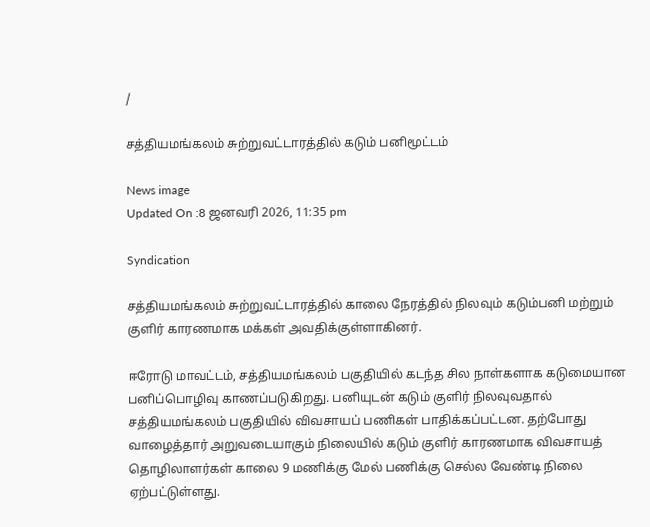/

சத்தியமங்கலம் சுற்றுவட்டாரத்தில் கடும் பனிமூட்டம்

News image
Updated On :8 ஜனவரி 2026, 11:35 pm

Syndication

சத்தியமங்கலம் சுற்றுவட்டாரத்தில் காலை நேரத்தில் நிலவும் கடும்பனி மற்றும் குளிர் காரணமாக மக்கள் அவதிக்குள்ளாகினர்.

ஈரோடு மாவட்டம், சத்தியமங்கலம் பகுதியில் கடந்த சில நாள்களாக கடுமையான பனிப்பொழிவு காணப்படுகிறது. பனியுடன் கடும் குளிர் நிலவுவதால் சத்தியமங்கலம் பகுதியில் விவசாயப் பணிகள் பாதிக்கப்பட்டன. தற்போது வாழைத்தார் அறுவடையாகும் நிலையில் கடும் குளிர் காரணமாக விவசாயத் தொழிலாளர்கள் காலை 9 மணிக்கு மேல் பணிக்கு செல்ல வேண்டி நிலை ஏற்பட்டுள்ளது.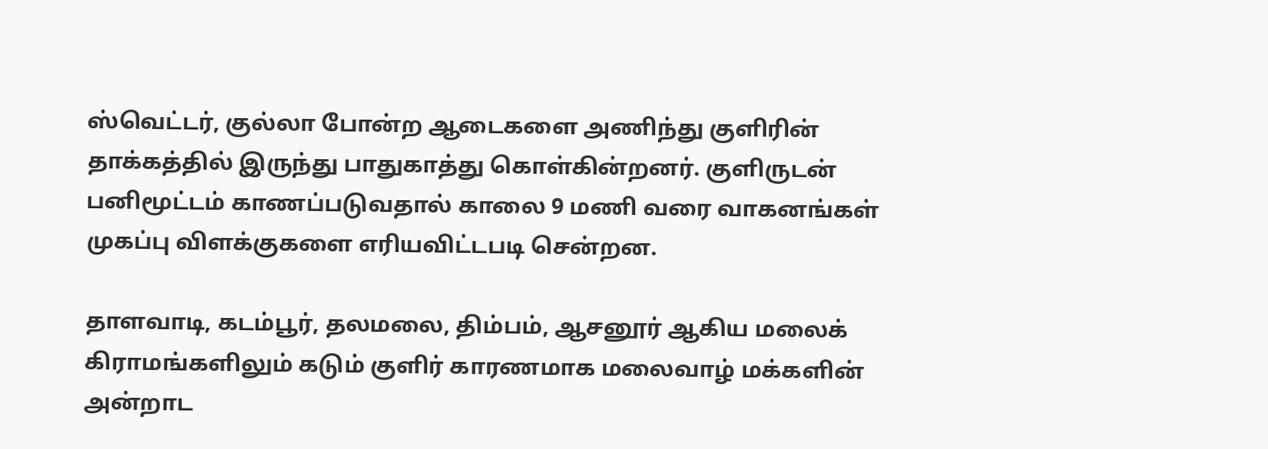ஸ்வெட்டர், குல்லா போன்ற ஆடைகளை அணிந்து குளிரின் தாக்கத்தில் இருந்து பாதுகாத்து கொள்கின்றனர். குளிருடன் பனிமூட்டம் காணப்படுவதால் காலை 9 மணி வரை வாகனங்கள் முகப்பு விளக்குகளை எரியவிட்டபடி சென்றன.

தாளவாடி, கடம்பூர், தலமலை, திம்பம், ஆசனூர் ஆகிய மலைக் கிராமங்களிலும் கடும் குளிர் காரணமாக மலைவாழ் மக்களின் அன்றாட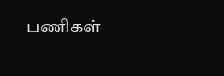பணிகள்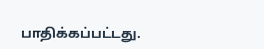பாதிக்கப்பட்டது.